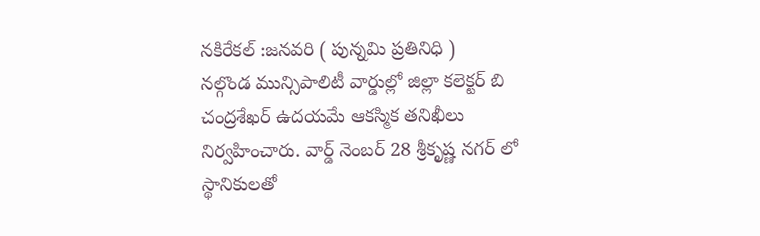నకిరేకల్ :జనవరి ( పున్నమి ప్రతినిధి )
నల్గొండ మున్సిపాలిటీ వార్డుల్లో జిల్లా కలెక్టర్ బి చంద్రశేఖర్ ఉదయమే ఆకస్మిక తనిఖీలు నిర్వహించారు. వార్డ్ నెంబర్ 28 శ్రీకృష్ణ నగర్ లో స్థానికులతో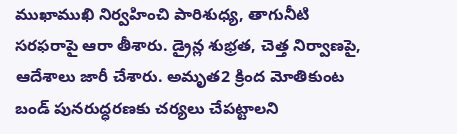ముఖాముఖి నిర్వహించి పారిశుధ్య, తాగునీటి సరఫరాపై ఆరా తీశారు. డ్రైన్ల శుభ్రత, చెత్త నిర్వాణపై, ఆదేశాలు జారీ చేశారు. అమృత2 క్రింద మోతికుంట బండ్ పునరుద్ధరణకు చర్యలు చేపట్టాలని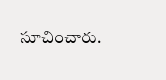సూచించారు.